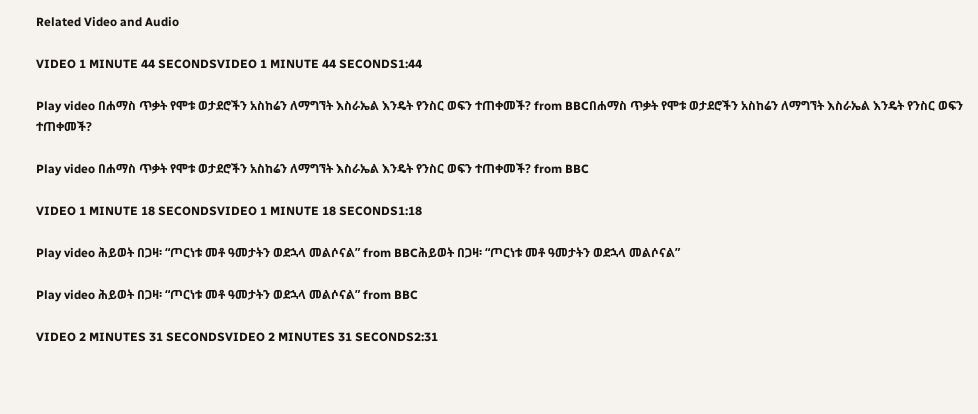Related Video and Audio

VIDEO 1 MINUTE 44 SECONDSVIDEO 1 MINUTE 44 SECONDS1:44

Play video በሐማስ ጥቃት የሞቱ ወታደሮችን አስከሬን ለማግኘት እስራኤል እንዴት የንስር ወፍን ተጠቀመች? from BBCበሐማስ ጥቃት የሞቱ ወታደሮችን አስከሬን ለማግኘት እስራኤል እንዴት የንስር ወፍን ተጠቀመች?

Play video በሐማስ ጥቃት የሞቱ ወታደሮችን አስከሬን ለማግኘት እስራኤል እንዴት የንስር ወፍን ተጠቀመች? from BBC

VIDEO 1 MINUTE 18 SECONDSVIDEO 1 MINUTE 18 SECONDS1:18

Play video ሕይወት በጋዛ፡ “ጦርነቱ መቶ ዓመታትን ወደኋላ መልሶናል” from BBCሕይወት በጋዛ፡ “ጦርነቱ መቶ ዓመታትን ወደኋላ መልሶናል”

Play video ሕይወት በጋዛ፡ “ጦርነቱ መቶ ዓመታትን ወደኋላ መልሶናል” from BBC

VIDEO 2 MINUTES 31 SECONDSVIDEO 2 MINUTES 31 SECONDS2:31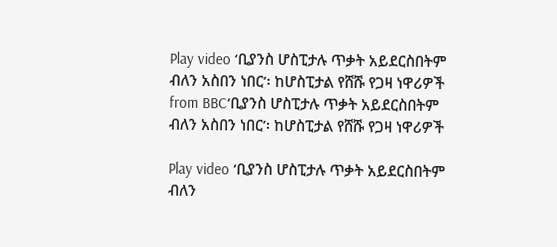Play video ‘ቢያንስ ሆስፒታሉ ጥቃት አይደርስበትም ብለን አስበን ነበር’፡ ከሆስፒታል የሸሹ የጋዛ ነዋሪዎች from BBC‘ቢያንስ ሆስፒታሉ ጥቃት አይደርስበትም ብለን አስበን ነበር’፡ ከሆስፒታል የሸሹ የጋዛ ነዋሪዎች

Play video ‘ቢያንስ ሆስፒታሉ ጥቃት አይደርስበትም ብለን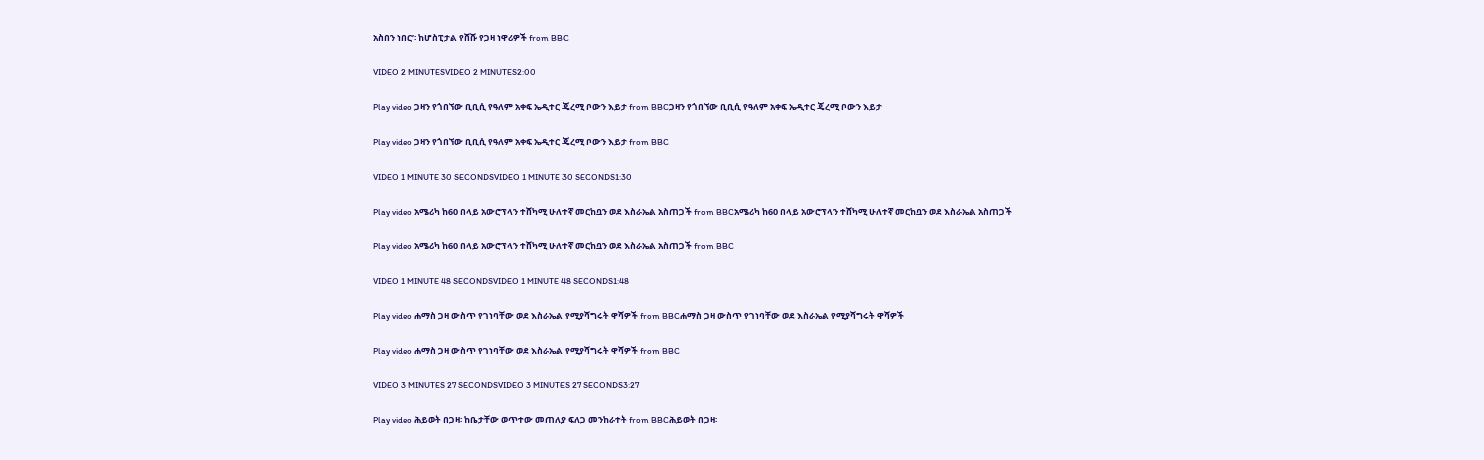አስበን ነበር’፡ ከሆስፒታል የሸሹ የጋዛ ነዋሪዎች from BBC

VIDEO 2 MINUTESVIDEO 2 MINUTES2:00

Play video ጋዛን የጎበኘው ቢቢሲ የዓለም አቀፍ ኤዲተር ጄረሚ ቦውን እይታ from BBCጋዛን የጎበኘው ቢቢሲ የዓለም አቀፍ ኤዲተር ጄረሚ ቦውን እይታ

Play video ጋዛን የጎበኘው ቢቢሲ የዓለም አቀፍ ኤዲተር ጄረሚ ቦውን እይታ from BBC

VIDEO 1 MINUTE 30 SECONDSVIDEO 1 MINUTE 30 SECONDS1:30

Play video አሜሪካ ከ60 በላይ አውሮፕላን ተሸካሚ ሁለተኛ መርከቧን ወደ እስራኤል አስጠጋች from BBCአሜሪካ ከ60 በላይ አውሮፕላን ተሸካሚ ሁለተኛ መርከቧን ወደ እስራኤል አስጠጋች

Play video አሜሪካ ከ60 በላይ አውሮፕላን ተሸካሚ ሁለተኛ መርከቧን ወደ እስራኤል አስጠጋች from BBC

VIDEO 1 MINUTE 48 SECONDSVIDEO 1 MINUTE 48 SECONDS1:48

Play video ሐማስ ጋዛ ውስጥ የገነባቸው ወደ እስራኤል የሚያሻግሩት ዋሻዎች from BBCሐማስ ጋዛ ውስጥ የገነባቸው ወደ እስራኤል የሚያሻግሩት ዋሻዎች

Play video ሐማስ ጋዛ ውስጥ የገነባቸው ወደ እስራኤል የሚያሻግሩት ዋሻዎች from BBC

VIDEO 3 MINUTES 27 SECONDSVIDEO 3 MINUTES 27 SECONDS3:27

Play video ሕይወት በጋዛ፡ ከቤታቸው ወጥተው መጠለያ ፍለጋ መንከራተት from BBCሕይወት በጋዛ፡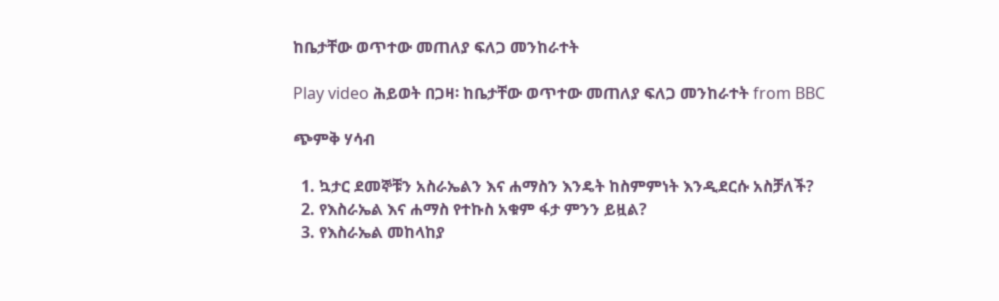ከቤታቸው ወጥተው መጠለያ ፍለጋ መንከራተት

Play video ሕይወት በጋዛ፡ ከቤታቸው ወጥተው መጠለያ ፍለጋ መንከራተት from BBC

ጭምቅ ሃሳብ

  1. ኳታር ደመኞቹን አስራኤልን እና ሐማስን እንዴት ከስምምነት እንዲደርሱ አስቻለች?
  2. የእስራኤል እና ሐማስ የተኩስ አቁም ፋታ ምንን ይዟል?
  3. የእስራኤል መከላከያ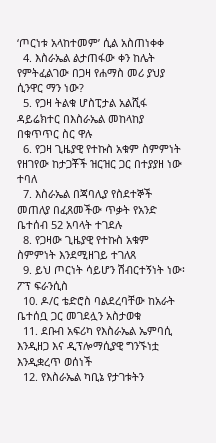‘ጦርነቱ አላከተመም’ ሲል አስጠነቀቀ
  4. እስራኤል ልታጠፋው ቀን ከሌት የምትፈልገው በጋዛ የሐማስ መሪ ያህያ ሲንዋር ማን ነው?
  5. የጋዛ ትልቁ ሆስፒታል አልሺፋ ዳይሬክተር በእስራኤል መከላከያ በቁጥጥር ስር ዋሉ
  6. የጋዛ ጊዜያዊ የተኩስ አቁም ስምምነት የዘገየው ከታጋቾች ዝርዝር ጋር በተያያዘ ነው ተባለ
  7. እስራኤል በጃባሊያ የስደተኞች መጠለያ በፈጸመችው ጥቃት የአንድ ቤተሰብ 52 አባላት ተገደሉ
  8. የጋዛው ጊዜያዊ የተኩስ አቁም ስምምነት እንደሚዘገይ ተገለጸ
  9. ይህ ጦርነት ሳይሆን ሽብርተኝነት ነው፡ ፖፕ ፍራንሲስ
  10. ዶ/ር ቴድሮስ ባልደረባቸው ከአራት ቤተሰቧ ጋር መገደሏን አስታወቁ
  11. ደቡብ አፍሪካ የእስራኤል ኤምባሲ እንዲዘጋ እና ዲፕሎማሲያዊ ግንኙነቷ እንዲቋረጥ ወሰነች
  12. የእስራኤል ካቢኔ የታገቱትን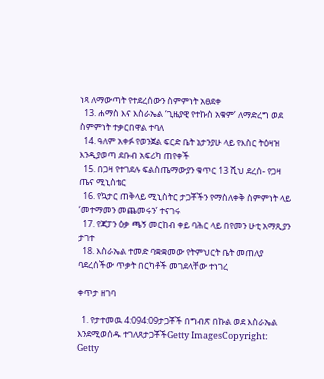ነጻ ለማውጣት የተደረሰውን ስምምነት አፀደቀ
  13. ሐማስ እና እስራኤል ‘ጊዜያዊ የተኩስ አቁም’ ለማድረግ ወደ ስምምነት ተቃርበዋል ተባለ
  14. ዓለም አቀፉ የወንጀል ፍርድ ቤት ኔታንያሁ ላይ የእስር ትዕዛዝ እንዲያወጣ ደቡብ አፍሪካ ጠየቀች
  15. በጋዛ የተገደሉ ፍልስጤማውያን ቁጥር 13 ሺህ ደረሰ- የጋዛ ጤና ሚኒስቴር
  16. የኳታር ጠቅላይ ሚኒስትር ታጋቾችን የማስለቀቅ ስምምነት ላይ ‘መተማመን መጨመሩን’ ተናገሩ
  17. የጃፓን ዕቃ ጫኝ መርከብ ቀይ ባሕር ላይ በየመን ሁቲ አማጺያን ታገተ
  18. እስራኤል ተመድ ባቋቋመው የትምህርት ቤት መጠለያ ባደረሰችው ጥቃት በርካቶች መገደላቸው ተነገረ

ቀጥታ ዘገባ

  1. የታተመዉ 4:094:09ታጋቾች በግብጽ በኩል ወደ እስራኤል እንደሚወሰዱ ተገለጸታጋቾችGetty ImagesCopyright: Getty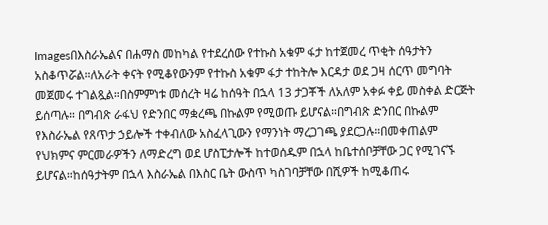Imagesበእስራኤልና በሐማስ መከካል የተደረሰው የተኩስ አቁም ፋታ ከተጀመረ ጥቂት ሰዓታትን አስቆጥሯል።ለአራት ቀናት የሚቆየውንም የተኩስ አቁም ፋታ ተከትሎ እርዳታ ወደ ጋዛ ሰርጥ መግባት መጀመሩ ተገልጿል።በስምምነቱ መሰረት ዛሬ ከሰዓት በኋላ 13 ታጋቾች ለአለም አቀፉ ቀይ መስቀል ድርጅት ይሰጣሉ። በግብጽ ራፋህ የድንበር ማቋረጫ በኩልም የሚወጡ ይሆናል።በግብጽ ድንበር በኩልም የእስራኤል የጸጥታ ኃይሎች ተቀብለው አስፈላጊውን የማንነት ማረጋገጫ ያደርጋሉ።በመቀጠልም የህክምና ምርመራዎችን ለማድረግ ወደ ሆስፒታሎች ከተወሰዱም በኋላ ከቤተሰቦቻቸው ጋር የሚገናኙ ይሆናል።ከሰዓታትም በኋላ እስራኤል በእስር ቤት ውስጥ ካስገባቻቸው በሺዎች ከሚቆጠሩ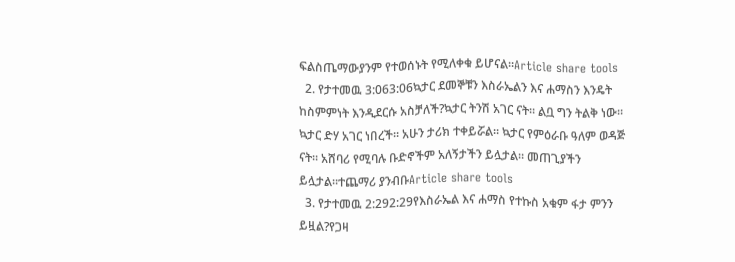ፍልስጤማውያንም የተወሰኑት የሚለቀቁ ይሆናል።Article share tools
  2. የታተመዉ 3:063:06ኳታር ደመኞቹን እስራኤልን እና ሐማስን እንዴት ከስምምነት እንዲደርሱ አስቻለች?ኳታር ትንሽ አገር ናት። ልቧ ግን ትልቅ ነው። ኳታር ድሃ አገር ነበረች። አሁን ታሪክ ተቀይሯል። ኳታር የምዕራቡ ዓለም ወዳጅ ናት። አሸባሪ የሚባሉ ቡድኖችም አለኝታችን ይሏታል። መጠጊያችን ይሏታል።ተጨማሪ ያንብቡArticle share tools
  3. የታተመዉ 2:292:29የእስራኤል እና ሐማስ የተኩስ አቁም ፋታ ምንን ይዟል?የጋዛ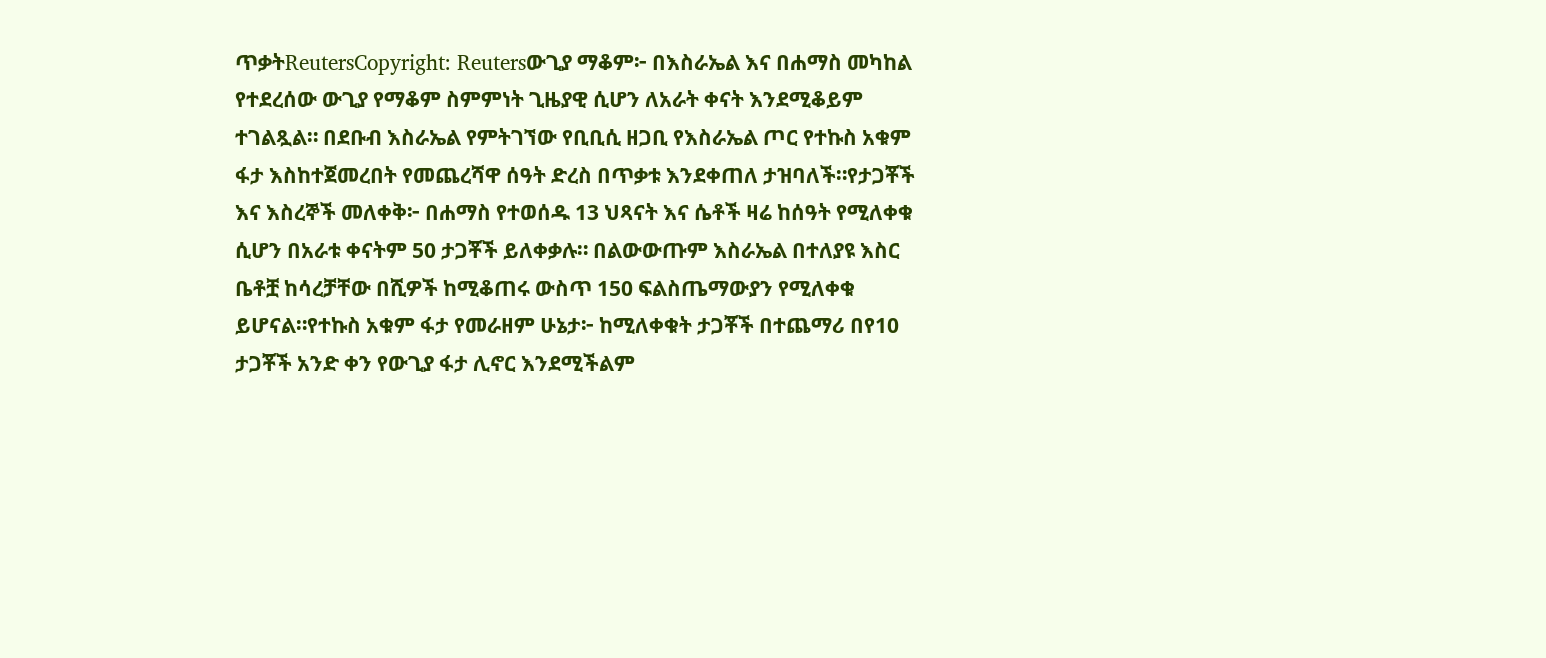ጥቃትReutersCopyright: Reutersውጊያ ማቆም፦ በእስራኤል እና በሐማስ መካከል የተደረሰው ውጊያ የማቆም ስምምነት ጊዜያዊ ሲሆን ለአራት ቀናት እንደሚቆይም ተገልጿል። በደቡብ እስራኤል የምትገኘው የቢቢሲ ዘጋቢ የእስራኤል ጦር የተኩስ አቁም ፋታ እስከተጀመረበት የመጨረሻዋ ሰዓት ድረስ በጥቃቱ እንደቀጠለ ታዝባለች።የታጋቾች እና እስረኞች መለቀቅ፦ በሐማስ የተወሰዱ 13 ህጻናት እና ሴቶች ዛሬ ከሰዓት የሚለቀቁ ሲሆን በአራቱ ቀናትም 50 ታጋቾች ይለቀቃሉ። በልውውጡም እስራኤል በተለያዩ እስር ቤቶቿ ከሳረቻቸው በሺዎች ከሚቆጠሩ ውስጥ 150 ፍልስጤማውያን የሚለቀቁ ይሆናል።የተኩስ አቁም ፋታ የመራዘም ሁኔታ፦ ከሚለቀቁት ታጋቾች በተጨማሪ በየ10 ታጋቾች አንድ ቀን የውጊያ ፋታ ሊኖር እንደሚችልም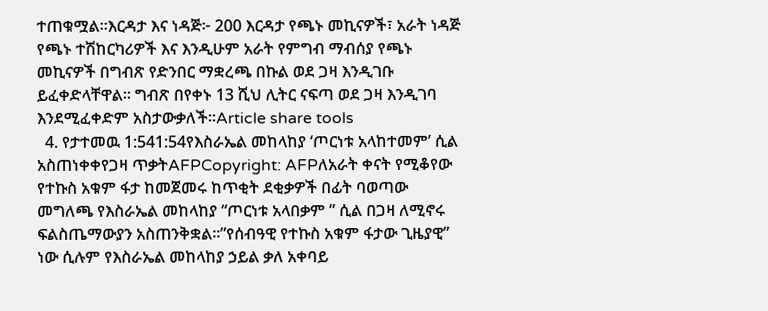ተጠቁሟል።እርዳታ እና ነዳጅ፦ 200 እርዳታ የጫኑ መኪናዎች፣ አራት ነዳጅ የጫኑ ተሽከርካሪዎች እና እንዲሁም አራት የምግብ ማብሰያ የጫኑ መኪናዎች በግብጽ የድንበር ማቋረጫ በኩል ወደ ጋዛ እንዲገቡ ይፈቀድላቸዋል። ግብጽ በየቀኑ 13 ሺህ ሊትር ናፍጣ ወደ ጋዛ እንዲገባ እንደሚፈቀድም አስታውቃለች።Article share tools
  4. የታተመዉ 1:541:54የእስራኤል መከላከያ ‘ጦርነቱ አላከተመም’ ሲል አስጠነቀቀየጋዛ ጥቃትAFPCopyright: AFPለአራት ቀናት የሚቆየው የተኩስ አቁም ፋታ ከመጀመሩ ከጥቂት ደቂቃዎች በፊት ባወጣው መግለጫ የእስራኤል መከላከያ “ጦርነቱ አላበቃም ” ሲል በጋዛ ለሚኖሩ ፍልስጤማውያን አስጠንቅቋል።”የሰብዓዊ የተኩስ አቁም ፋታው ጊዜያዊ” ነው ሲሉም የእስራኤል መከላከያ ኃይል ቃለ አቀባይ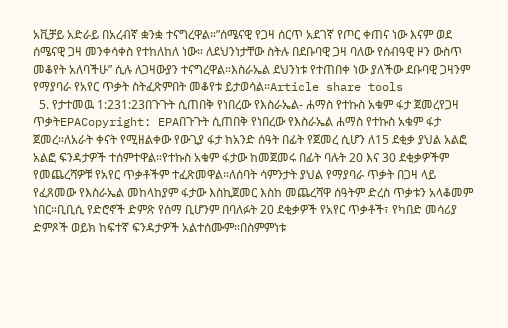አቪቻይ አድራይ በአረብኛ ቋንቋ ተናግረዋል።”ሰሜናዊ የጋዛ ሰርጥ አደገኛ የጦር ቀጠና ነው እናም ወደ ሰሜናዊ ጋዛ መንቀሳቀስ የተከለከለ ነው። ለደህንነታቸው ስትሉ በደቡባዊ ጋዛ ባለው የሰብዓዊ ዞን ውስጥ መቆየት አለባችሁ” ሲሉ ለጋዛውያን ተናግረዋል።እስራኤል ደህንነቱ የተጠበቀ ነው ያለችው ደቡባዊ ጋዛንም የማያባራ የአየር ጥቃት ስትፈጽምበት መቆየቱ ይታወሳል።Article share tools
  5. የታተመዉ 1:231:23በጉጉት ሲጠበቅ የነበረው የእስራኤል- ሐማስ የተኩስ አቁም ፋታ ጀመረየጋዛ ጥቃትEPACopyright: EPAበጉጉት ሲጠበቅ የነበረው የእስራኤል ሐማስ የተኩስ አቁም ፋታ ጀመረ።ለአራት ቀናት የሚዘልቀው የውጊያ ፋታ ከአንድ ሰዓት በፊት የጀመረ ሲሆን ለ15 ደቂቃ ያህል አልፎ አልፎ ፍንዳታዎች ተሰምተዋል።የተኩስ አቁም ፋታው ከመጀመሩ በፊት ባሉት 20 እና 30 ደቂቃዎችም የመጨረሻዎቹ የአየር ጥቃቶችም ተፈጽመዋል።ለሰባት ሳምንታት ያህል የማያባራ ጥቃት በጋዛ ላይ የፈጸመው የእስራኤል መከላከያም ፋታው እስኪጀመር እስከ መጨረሻዋ ሰዓትም ድረስ ጥቃቱን አላቆመም ነበር።ቢቢሲ የድሮኖች ድምጽ የሰማ ቢሆንም በባለፉት 20 ደቂቃዎች የአየር ጥቃቶች፣ የካበድ መሳሪያ ድምጾች ወይክ ከፍተኛ ፍንዳታዎች አልተሰሙም።በስምምነቱ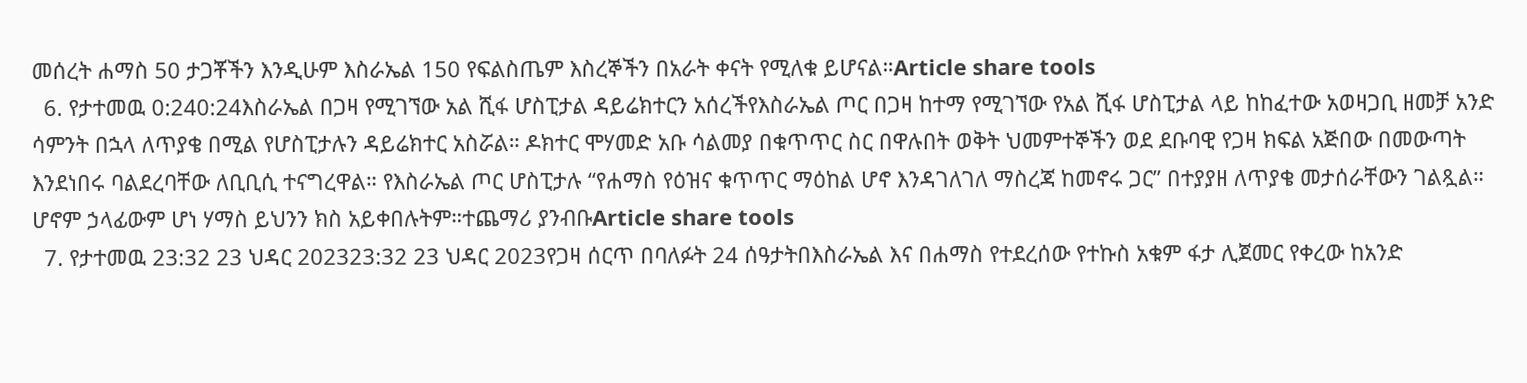መሰረት ሐማስ 50 ታጋቾችን እንዲሁም እስራኤል 150 የፍልስጤም እስረኞችን በአራት ቀናት የሚለቁ ይሆናል።Article share tools
  6. የታተመዉ 0:240:24እስራኤል በጋዛ የሚገኘው አል ሺፋ ሆስፒታል ዳይሬክተርን አሰረችየእስራኤል ጦር በጋዛ ከተማ የሚገኘው የአል ሺፋ ሆስፒታል ላይ ከከፈተው አወዛጋቢ ዘመቻ አንድ ሳምንት በኋላ ለጥያቄ በሚል የሆስፒታሉን ዳይሬክተር አስሯል። ዶክተር ሞሃመድ አቡ ሳልመያ በቁጥጥር ስር በዋሉበት ወቅት ህመምተኞችን ወደ ደቡባዊ የጋዛ ክፍል አጅበው በመውጣት እንደነበሩ ባልደረባቸው ለቢቢሲ ተናግረዋል። የእስራኤል ጦር ሆስፒታሉ “የሐማስ የዕዝና ቁጥጥር ማዕከል ሆኖ እንዳገለገለ ማስረጃ ከመኖሩ ጋር” በተያያዘ ለጥያቄ መታሰራቸውን ገልጿል። ሆኖም ኃላፊውም ሆነ ሃማስ ይህንን ክስ አይቀበሉትም።ተጨማሪ ያንብቡArticle share tools
  7. የታተመዉ 23:32 23 ህዳር 202323:32 23 ህዳር 2023የጋዛ ሰርጥ በባለፉት 24 ሰዓታትበእስራኤል እና በሐማስ የተደረሰው የተኩስ አቁም ፋታ ሊጀመር የቀረው ከአንድ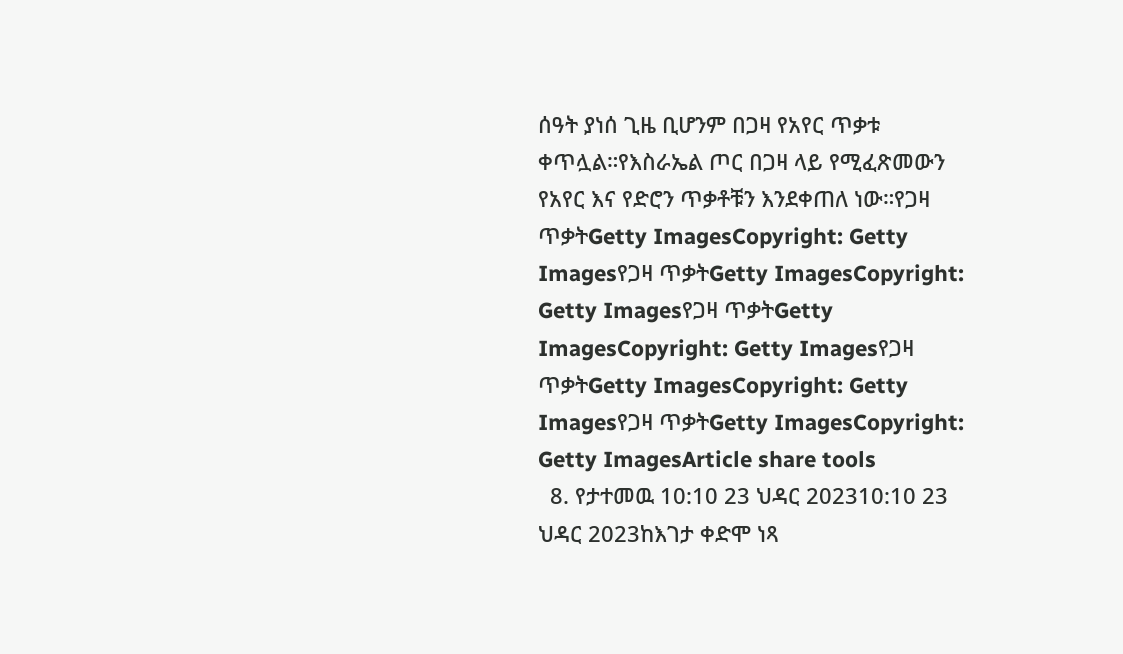ሰዓት ያነሰ ጊዜ ቢሆንም በጋዛ የአየር ጥቃቱ ቀጥሏል።የእስራኤል ጦር በጋዛ ላይ የሚፈጽመውን የአየር እና የድሮን ጥቃቶቹን እንደቀጠለ ነው።የጋዛ ጥቃትGetty ImagesCopyright: Getty Imagesየጋዛ ጥቃትGetty ImagesCopyright: Getty Imagesየጋዛ ጥቃትGetty ImagesCopyright: Getty Imagesየጋዛ ጥቃትGetty ImagesCopyright: Getty Imagesየጋዛ ጥቃትGetty ImagesCopyright: Getty ImagesArticle share tools
  8. የታተመዉ 10:10 23 ህዳር 202310:10 23 ህዳር 2023ከእገታ ቀድሞ ነጻ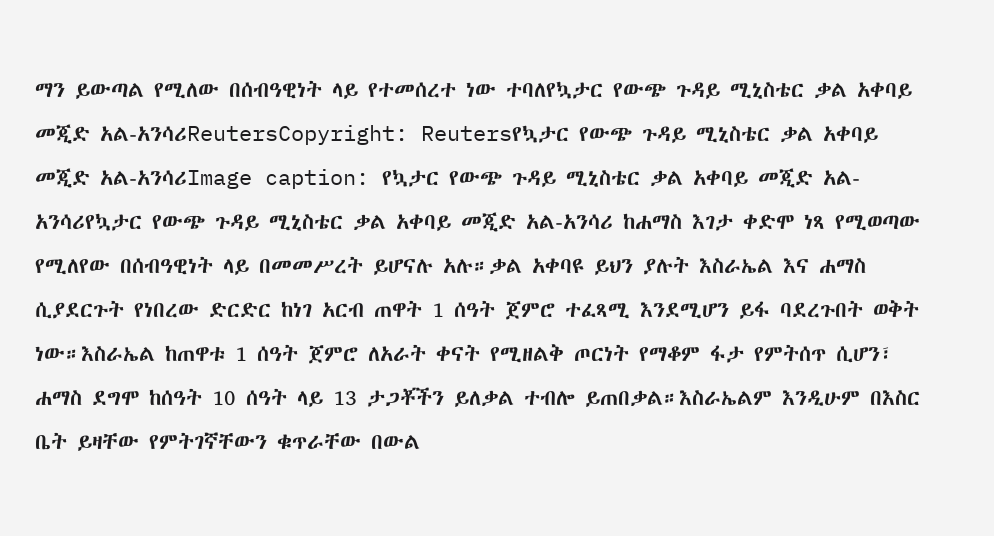ማን ይውጣል የሚለው በሰብዓዊነት ላይ የተመሰረተ ነው ተባለየኳታር የውጭ ጉዳይ ሚኒስቴር ቃል አቀባይ መጂድ አል-አንሳሪReutersCopyright: Reutersየኳታር የውጭ ጉዳይ ሚኒስቴር ቃል አቀባይ መጂድ አል-አንሳሪImage caption: የኳታር የውጭ ጉዳይ ሚኒስቴር ቃል አቀባይ መጂድ አል-አንሳሪየኳታር የውጭ ጉዳይ ሚኒስቴር ቃል አቀባይ መጂድ አል-አንሳሪ ከሐማስ እገታ ቀድሞ ነጻ የሚወጣው የሚለየው በሰብዓዊነት ላይ በመመሥረት ይሆናሉ አሉ።ቃል አቀባዩ ይህን ያሉት እስራኤል እና ሐማስ ሲያደርጉት የነበረው ድርድር ከነገ አርብ ጠዋት 1 ሰዓት ጀምሮ ተፈጻሚ እንደሚሆን ይፋ ባደረጉበት ወቅት ነው።እስራኤል ከጠዋቱ 1 ሰዓት ጀምሮ ለአራት ቀናት የሚዘልቅ ጦርነት የማቆም ፋታ የምትሰጥ ሲሆን፣ ሐማስ ደግሞ ከሰዓት 10 ሰዓት ላይ 13 ታጋቾችን ይለቃል ተብሎ ይጠበቃል።እስራኤልም እንዲሁም በእስር ቤት ይዛቸው የምትገኛቸውን ቁጥራቸው በውል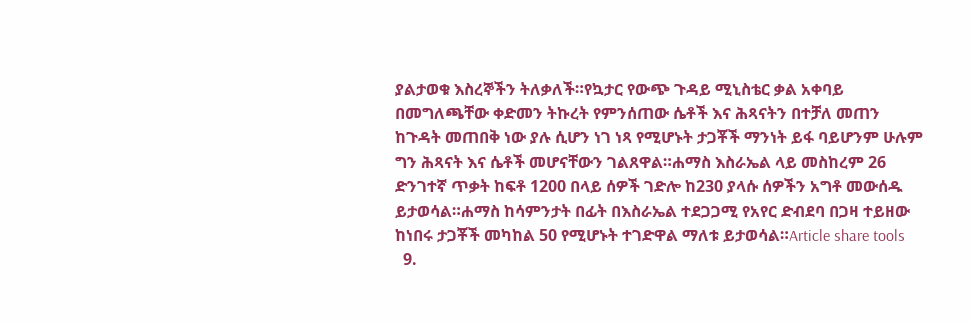ያልታወቁ እስረኞችን ትለቃለች።የኳታር የውጭ ጉዳይ ሚኒስቴር ቃል አቀባይ በመግለጫቸው ቀድመን ትኩረት የምንሰጠው ሴቶች እና ሕጻናትን በተቻለ መጠን ከጉዳት መጠበቅ ነው ያሉ ሲሆን ነገ ነጻ የሚሆኑት ታጋቾች ማንነት ይፋ ባይሆንም ሁሉም ግን ሕጻናት እና ሴቶች መሆናቸውን ገልጸዋል።ሐማስ እስራኤል ላይ መስከረም 26 ድንገተኛ ጥቃት ከፍቶ 1200 በላይ ሰዎች ገድሎ ከ230 ያላሱ ሰዎችን አግቶ መውሰዱ ይታወሳል።ሐማስ ከሳምንታት በፊት በእስራኤል ተደጋጋሚ የአየር ድብደባ በጋዛ ተይዘው ከነበሩ ታጋቾች መካከል 50 የሚሆኑት ተገድዋል ማለቱ ይታወሳል።Article share tools
  9.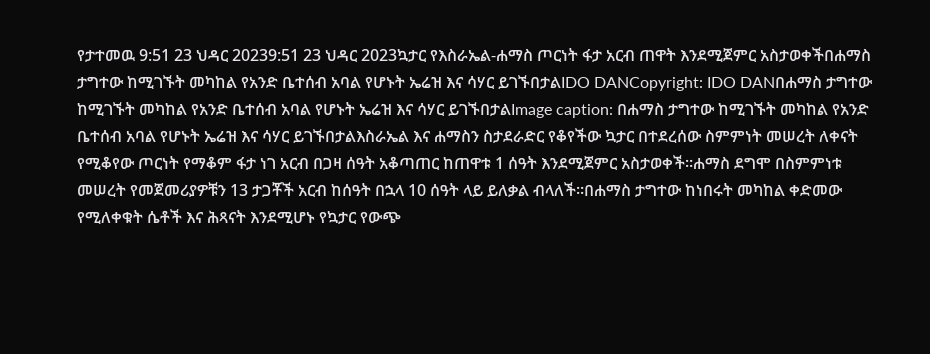የታተመዉ 9:51 23 ህዳር 20239:51 23 ህዳር 2023ኳታር የእስራኤል-ሐማስ ጦርነት ፋታ አርብ ጠዋት እንደሚጀምር አስታወቀችበሐማስ ታግተው ከሚገኙት መካከል የአንድ ቤተሰብ አባል የሆኑት ኤሬዝ እና ሳሃር ይገኙበታልIDO DANCopyright: IDO DANበሐማስ ታግተው ከሚገኙት መካከል የአንድ ቤተሰብ አባል የሆኑት ኤሬዝ እና ሳሃር ይገኙበታልImage caption: በሐማስ ታግተው ከሚገኙት መካከል የአንድ ቤተሰብ አባል የሆኑት ኤሬዝ እና ሳሃር ይገኙበታልእስራኤል እና ሐማስን ስታደራድር የቆየችው ኳታር በተደረሰው ስምምነት መሠረት ለቀናት የሚቆየው ጦርነት የማቆም ፋታ ነገ አርብ በጋዛ ሰዓት አቆጣጠር ከጠዋቱ 1 ሰዓት እንደሚጀምር አስታወቀች።ሐማስ ደግሞ በስምምነቱ መሠረት የመጀመሪያዎቹን 13 ታጋቾች አርብ ከሰዓት በኋላ 10 ሰዓት ላይ ይለቃል ብላለች።በሐማስ ታግተው ከነበሩት መካከል ቀድመው የሚለቀቁት ሴቶች እና ሕጻናት እንደሚሆኑ የኳታር የውጭ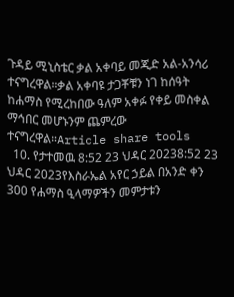ጉዳይ ሚኒስቴር ቃል አቀባይ መጂድ አል-አንሳሪ ተናግረዋል።ቃል አቀባዩ ታጋቾቹን ነገ ከሰዓት ከሐማስ የሚረከበው ዓለም አቀፉ የቀይ መስቀል ማኅበር መሆኑንም ጨምረው ተናግረዋል።Article share tools
  10. የታተመዉ 8:52 23 ህዳር 20238:52 23 ህዳር 2023የእስራኤል አየር ኃይል በአንድ ቀን 300 የሐማስ ዒላማዎችን መምታቱን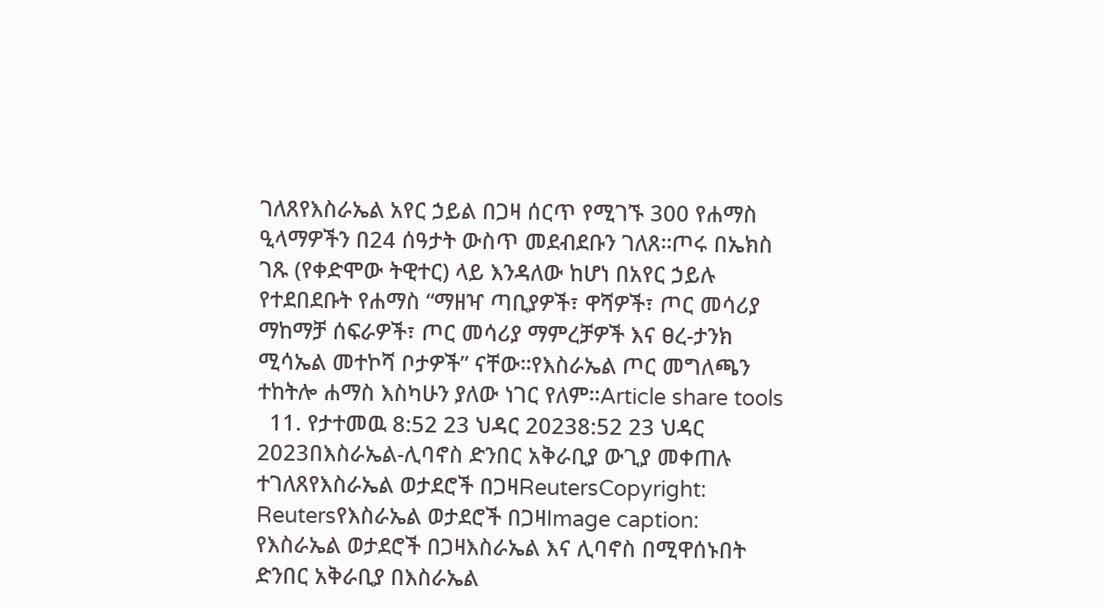ገለጸየእስራኤል አየር ኃይል በጋዛ ሰርጥ የሚገኙ 300 የሐማስ ዒላማዎችን በ24 ሰዓታት ውስጥ መደብደቡን ገለጸ።ጦሩ በኤክስ ገጹ (የቀድሞው ትዊተር) ላይ እንዳለው ከሆነ በአየር ኃይሉ የተደበደቡት የሐማስ “ማዘዣ ጣቢያዎች፣ ዋሻዎች፣ ጦር መሳሪያ ማከማቻ ሰፍራዎች፣ ጦር መሳሪያ ማምረቻዎች እና ፀረ-ታንክ ሚሳኤል መተኮሻ ቦታዎች” ናቸው።የእስራኤል ጦር መግለጫን ተከትሎ ሐማስ እስካሁን ያለው ነገር የለም።Article share tools
  11. የታተመዉ 8:52 23 ህዳር 20238:52 23 ህዳር 2023በእስራኤል-ሊባኖስ ድንበር አቅራቢያ ውጊያ መቀጠሉ ተገለጸየእስራኤል ወታደሮች በጋዛReutersCopyright: Reutersየእስራኤል ወታደሮች በጋዛImage caption: የእስራኤል ወታደሮች በጋዛእስራኤል እና ሊባኖስ በሚዋሰኑበት ድንበር አቅራቢያ በእስራኤል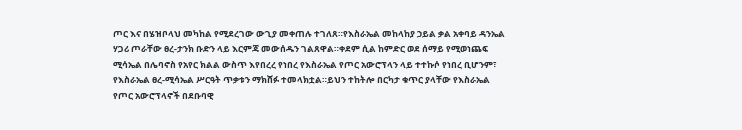ጦር እና በሄዝቦላህ መካከል የሚደረገው ውጊያ መቀጠሉ ተገለጸ።የእስራኤል መከላከያ ኃይል ቃል አቀባይ ዳንኤል ሃጋሪ ጦራቸው ፀረ-ታንክ ቡድን ላይ እርምጃ መውሰዱን ገልጸዋል።ቀደም ሲል ከምድር ወደ ሰማይ የሚወነጨፍ ሚሳኤል በሌባኖስ የአየር ክልል ውስጥ እየበረረ የነበረ የእስራኤል የጦር አውሮፕላን ላይ ተተኩሶ የነበረ ቢሆንም፣ የእስራኤል ፀረ-ሚሳኤል ሥርዓት ጥቃቱን ማክሸፉ ተመላክቷል።ይህን ተከትሎ በርካታ ቁጥር ያላቸው የእስራኤል የጦር አውሮፕላኖች በደቡባዊ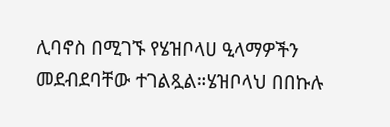ሊባኖስ በሚገኙ የሄዝቦላሀ ዒላማዎችን መደብደባቸው ተገልጿል።ሄዝቦላህ በበኩሉ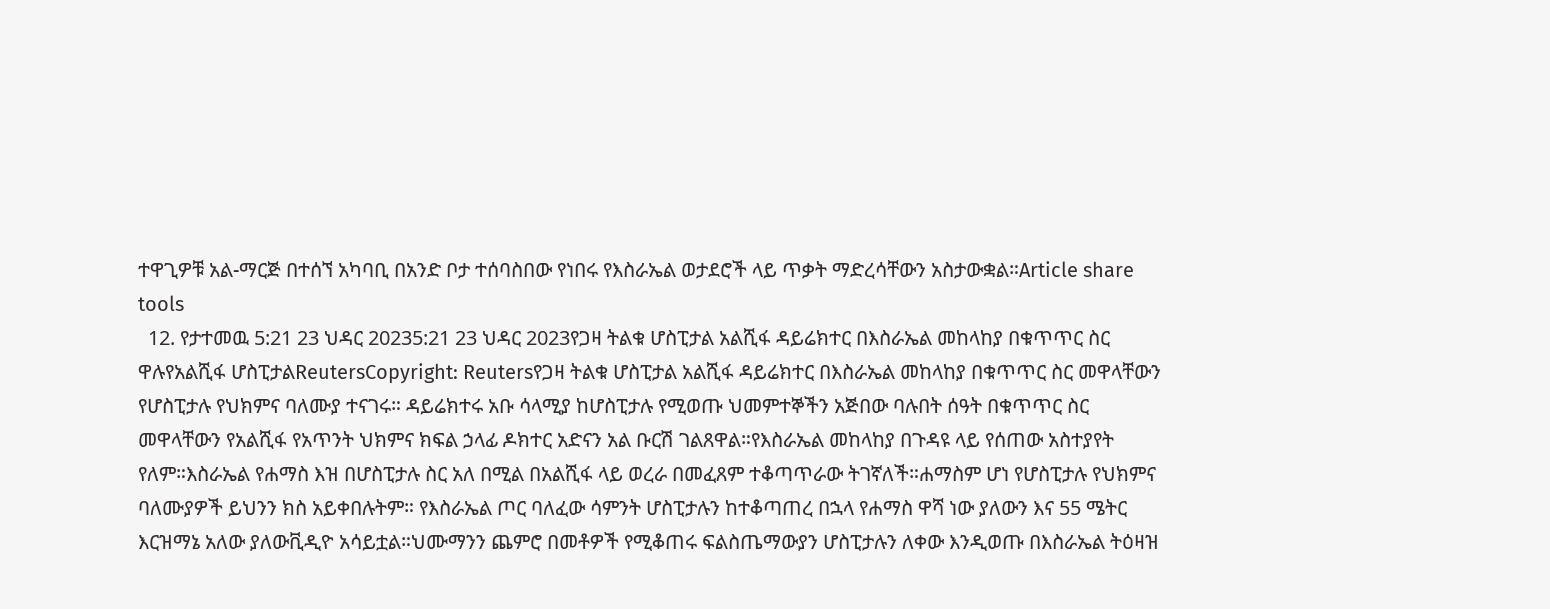ተዋጊዎቹ አል-ማርጅ በተሰኘ አካባቢ በአንድ ቦታ ተሰባስበው የነበሩ የእስራኤል ወታደሮች ላይ ጥቃት ማድረሳቸውን አስታውቋል።Article share tools
  12. የታተመዉ 5:21 23 ህዳር 20235:21 23 ህዳር 2023የጋዛ ትልቁ ሆስፒታል አልሺፋ ዳይሬክተር በእስራኤል መከላከያ በቁጥጥር ስር ዋሉየአልሺፋ ሆስፒታልReutersCopyright: Reutersየጋዛ ትልቁ ሆስፒታል አልሺፋ ዳይሬክተር በእስራኤል መከላከያ በቁጥጥር ስር መዋላቸውን የሆስፒታሉ የህክምና ባለሙያ ተናገሩ። ዳይሬክተሩ አቡ ሳላሚያ ከሆስፒታሉ የሚወጡ ህመምተኞችን አጅበው ባሉበት ሰዓት በቁጥጥር ስር መዋላቸውን የአልሺፋ የአጥንት ህክምና ክፍል ኃላፊ ዶክተር አድናን አል ቡርሽ ገልጸዋል።የእስራኤል መከላከያ በጉዳዩ ላይ የሰጠው አስተያየት የለም።እስራኤል የሐማስ እዝ በሆስፒታሉ ስር አለ በሚል በአልሺፋ ላይ ወረራ በመፈጸም ተቆጣጥራው ትገኛለች።ሐማስም ሆነ የሆስፒታሉ የህክምና ባለሙያዎች ይህንን ክስ አይቀበሉትም። የእስራኤል ጦር ባለፈው ሳምንት ሆስፒታሉን ከተቆጣጠረ በኋላ የሐማስ ዋሻ ነው ያለውን እና 55 ሜትር እርዝማኔ አለው ያለውቪዲዮ አሳይቷል።ህሙማንን ጨምሮ በመቶዎች የሚቆጠሩ ፍልስጤማውያን ሆስፒታሉን ለቀው እንዲወጡ በእስራኤል ትዕዛዝ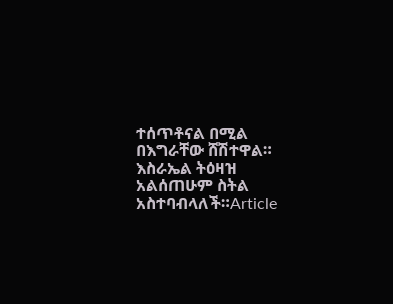ተሰጥቶናል በሚል በእግራቸው ሸሽተዋል። እስራኤል ትዕዛዝ አልሰጠሁም ስትል አስተባብላለች።Article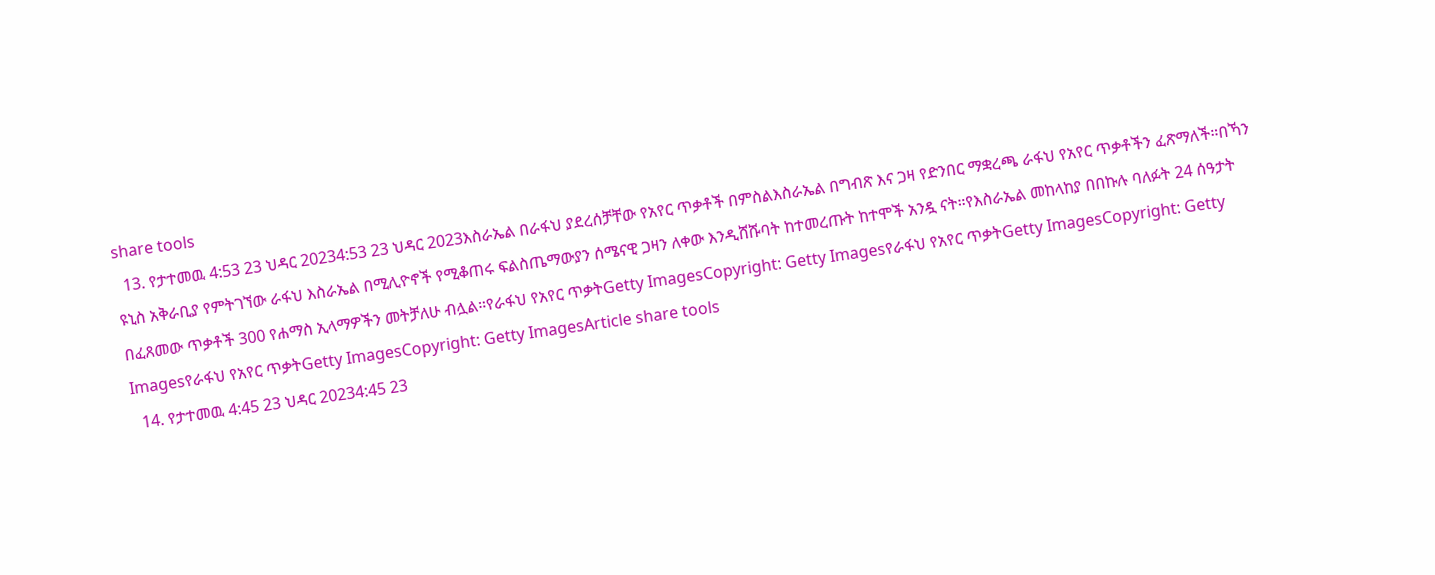share tools
  13. የታተመዉ 4:53 23 ህዳር 20234:53 23 ህዳር 2023እስራኤል በራፋህ ያደረሰቻቸው የአየር ጥቃቶች በምስልእስራኤል በግብጽ እና ጋዛ የድንበር ማቋረጫ ራፋህ የአየር ጥቃቶችን ፈጽማለች።በኻን ዩኒስ አቅራቢያ የምትገኘው ራፋህ እስራኤል በሚሊዮኖች የሚቆጠሩ ፍልስጤማውያን ሰሜናዊ ጋዛን ለቀው እንዲሸሹባት ከተመረጡት ከተሞች አንዷ ናት።የእስራኤል መከላከያ በበኩሉ ባለፉት 24 ሰዓታት በፈጸመው ጥቃቶች 300 የሐማስ ኢላማዎችን መትቻለሁ ብሏል።የራፋህ የአየር ጥቃትGetty ImagesCopyright: Getty Imagesየራፋህ የአየር ጥቃትGetty ImagesCopyright: Getty Imagesየራፋህ የአየር ጥቃትGetty ImagesCopyright: Getty ImagesArticle share tools
  14. የታተመዉ 4:45 23 ህዳር 20234:45 23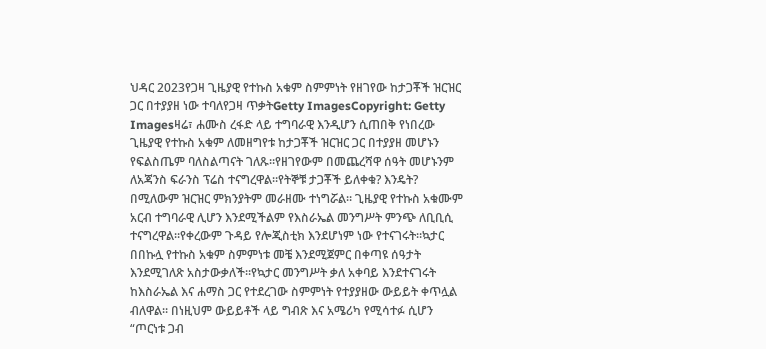ህዳር 2023የጋዛ ጊዜያዊ የተኩስ አቁም ስምምነት የዘገየው ከታጋቾች ዝርዝር ጋር በተያያዘ ነው ተባለየጋዛ ጥቃትGetty ImagesCopyright: Getty Imagesዛሬ፣ ሐሙስ ረፋድ ላይ ተግባራዊ እንዲሆን ሲጠበቅ የነበረው ጊዜያዊ የተኩስ አቁም ለመዘግየቱ ከታጋቾች ዝርዝር ጋር በተያያዘ መሆኑን የፍልስጤም ባለስልጣናት ገለጹ።የዘገየውም በመጨረሻዋ ሰዓት መሆኑንም ለአጃንስ ፍራንስ ፕሬስ ተናግረዋል።የትኞቹ ታጋቾች ይለቀቁ? እንዴት? በሚለውም ዝርዝር ምክንያትም መራዘሙ ተነግሯል። ጊዜያዊ የተኩስ አቁሙም አርብ ተግባራዊ ሊሆን እንደሚችልም የእስራኤል መንግሥት ምንጭ ለቢቢሲ ተናግረዋል።የቀረውም ጉዳይ የሎጂስቲክ እንደሆነም ነው የተናገሩት።ኳታር በበኩሏ የተኩስ አቁም ስምምነቱ መቼ እንደሚጀምር በቀጣዩ ሰዓታት እንደሚገለጽ አስታውቃለች።የኳታር መንግሥት ቃለ አቀባይ እንደተናገሩት ከእስራኤል እና ሐማስ ጋር የተደረገው ስምምነት የተያያዘው ውይይት ቀጥሏል ብለዋል። በነዚህም ውይይቶች ላይ ግብጽ እና አሜሪካ የሚሳተፉ ሲሆን “ጦርነቱ ጋብ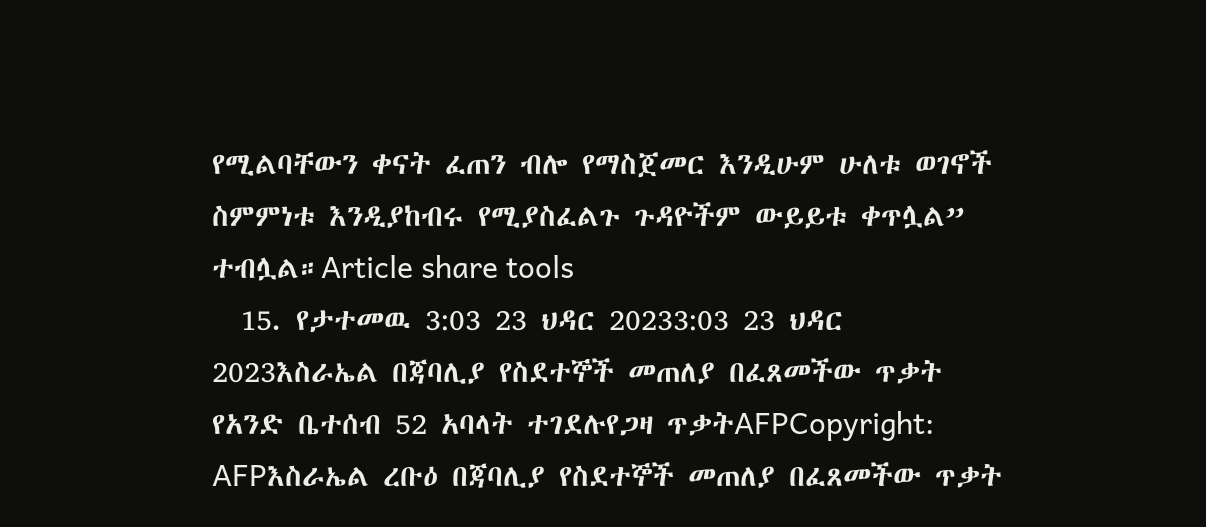የሚልባቸውን ቀናት ፈጠን ብሎ የማስጀመር እንዲሁም ሁለቱ ወገኖች ስምምነቱ እንዲያከብሩ የሚያስፈልጉ ጉዳዮችም ውይይቱ ቀጥሏል” ተብሏል።Article share tools
  15. የታተመዉ 3:03 23 ህዳር 20233:03 23 ህዳር 2023እስራኤል በጃባሊያ የስደተኞች መጠለያ በፈጸመችው ጥቃት የአንድ ቤተሰብ 52 አባላት ተገደሉየጋዛ ጥቃትAFPCopyright: AFPእስራኤል ረቡዕ በጃባሊያ የስደተኞች መጠለያ በፈጸመችው ጥቃት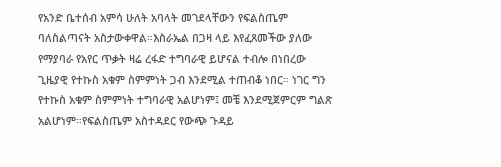የአንድ ቤተሰብ አምሳ ሁለት አባላት መገደላቸውን የፍልስጤም ባለስልጣናት አስታውቀዋል።እስራኤል በጋዛ ላይ እየፈጸመችው ያለው የማያባራ የአየር ጥቃት ዛሬ ረፋድ ተግባራዊ ይሆናል ተብሎ በነበረው ጊዜያዊ የተኩስ አቁም ስምምነት ጋብ እንደሚል ተጠብቆ ነበር። ነገር ግን የተኩስ አቁም ስምምነት ተግባራዊ አልሆነም፤ መቼ እንደሚጀምርም ግልጽ አልሆነም።የፍልስጤም አስተዳደር የውጭ ጉዳይ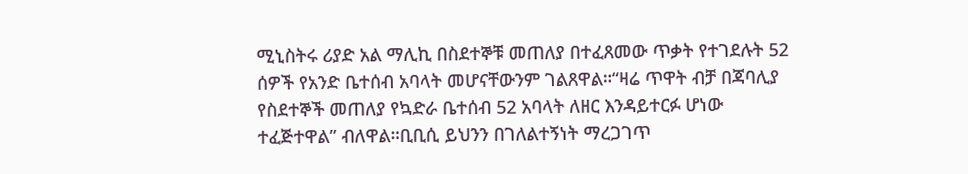ሚኒስትሩ ሪያድ አል ማሊኪ በስደተኞቹ መጠለያ በተፈጸመው ጥቃት የተገደሉት 52 ሰዎች የአንድ ቤተሰብ አባላት መሆናቸውንም ገልጸዋል።“ዛሬ ጥዋት ብቻ በጃባሊያ የስደተኞች መጠለያ የኳድራ ቤተሰብ 52 አባላት ለዘር እንዳይተርፉ ሆነው ተፈጅተዋል” ብለዋል።ቢቢሲ ይህንን በገለልተኝነት ማረጋገጥ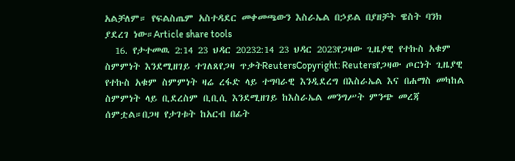አልቻለም። የፍልስጤም አስተዳደር መቀመጫውን እስራኤል በኃይል በያዘቻት ዌስት ባንክ ያደረገ ነው።Article share tools
  16. የታተመዉ 2:14 23 ህዳር 20232:14 23 ህዳር 2023የጋዛው ጊዜያዊ የተኩስ አቁም ስምምነት እንደሚዘገይ ተገለጸየጋዛ ጥቃትReutersCopyright: Reutersየጋዛው ጦርነት ጊዜያዊ የተኩስ አቁም ስምምነት ዛሬ ረፋድ ላይ ተግባራዊ እንዲደረግ በእስራኤል እና በሐማስ መካከል ስምምነት ላይ ቢደረስም ቢቢሲ እንደሚዘገይ ከእስራኤል መንግሥት ምንጭ መረጃ ሰምቷል።በጋዛ የታገቱት ከአርብ በፊት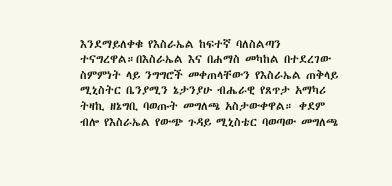እንደማይለቀቁ የእስራኤል ከፍተኛ ባለስልጣን ተናግረዋል።በእስራኤል እና በሐማስ መካከል በተደረገው ስምምነት ላይ ንግግሮች መቀጠላቸውን የእስራኤል ጠቅላይ ሚኒስትር ቤንያሚን ኔታንያሁ ብሔራዊ የጸጥታ አማካሪ ትዛኪ ዘኔግቢ ባወጡት መግለጫ አስታውቀዋል። ቀደም ብሎ የእስራኤል የውጭ ጉዳይ ሚኒስቴር ባወጣው መግለጫ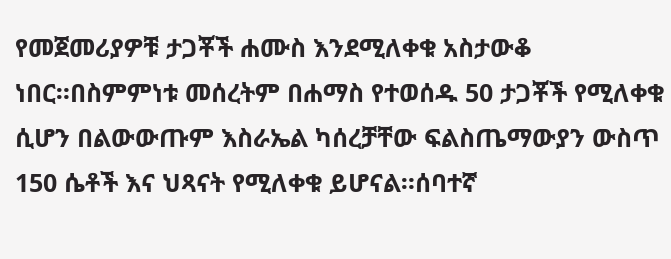የመጀመሪያዎቹ ታጋቾች ሐሙስ እንደሚለቀቁ አስታውቆ ነበር።በስምምነቱ መሰረትም በሐማስ የተወሰዱ 50 ታጋቾች የሚለቀቁ ሲሆን በልውውጡም እስራኤል ካሰረቻቸው ፍልስጤማውያን ውስጥ 150 ሴቶች እና ህጻናት የሚለቀቁ ይሆናል።ሰባተኛ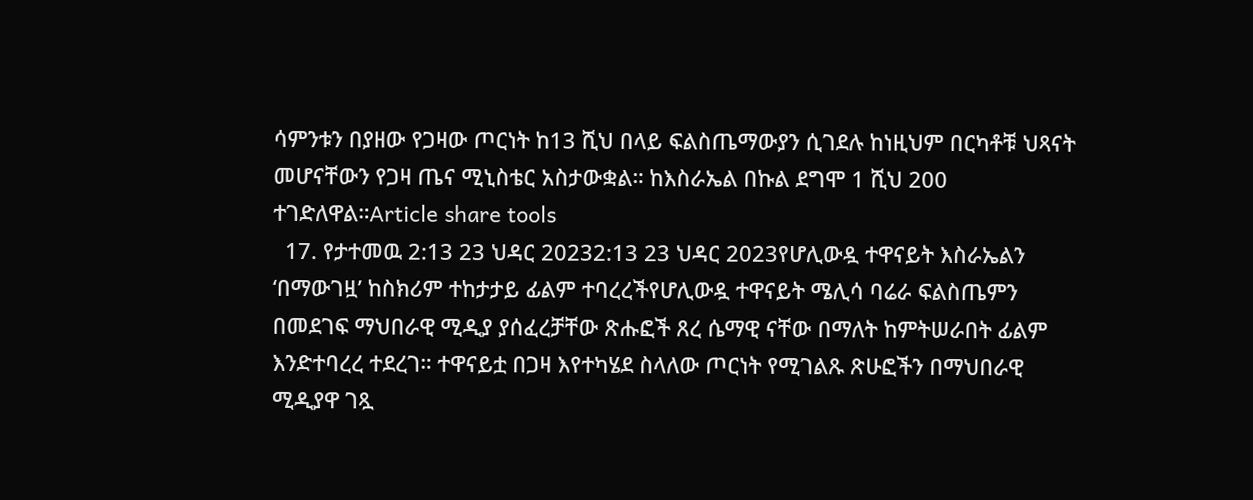ሳምንቱን በያዘው የጋዛው ጦርነት ከ13 ሺህ በላይ ፍልስጤማውያን ሲገደሉ ከነዚህም በርካቶቹ ህጻናት መሆናቸውን የጋዛ ጤና ሚኒስቴር አስታውቋል። ከእስራኤል በኩል ደግሞ 1 ሺህ 200 ተገድለዋል።Article share tools
  17. የታተመዉ 2:13 23 ህዳር 20232:13 23 ህዳር 2023የሆሊውዷ ተዋናይት እስራኤልን ‘በማውገዟ’ ከስክሪም ተከታታይ ፊልም ተባረረችየሆሊውዷ ተዋናይት ሜሊሳ ባሬራ ፍልስጤምን በመደገፍ ማህበራዊ ሚዲያ ያሰፈረቻቸው ጽሑፎች ጸረ ሴማዊ ናቸው በማለት ከምትሠራበት ፊልም እንድተባረረ ተደረገ። ተዋናይቷ በጋዛ እየተካሄደ ስላለው ጦርነት የሚገልጹ ጽሁፎችን በማህበራዊ ሚዲያዋ ገጿ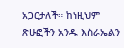አጋርታለች። ከነዚህም ጽሁፎችን አንዱ እስራኤልን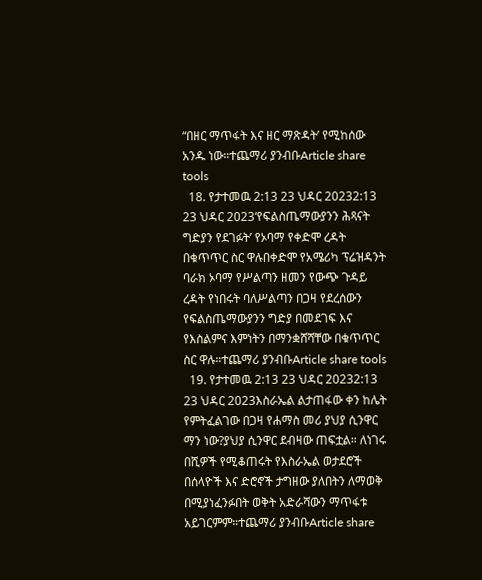“በዘር ማጥፋት እና ዘር ማጽዳት’ የሚከሰው አንዱ ነው።ተጨማሪ ያንብቡArticle share tools
  18. የታተመዉ 2:13 23 ህዳር 20232:13 23 ህዳር 2023‘የፍልስጤማውያንን ሕጻናት ግድያን የደገፉት’ የኦባማ የቀድሞ ረዳት በቁጥጥር ስር ዋሉበቀድሞ የአሜሪካ ፕሬዝዳንት ባራክ ኦባማ የሥልጣን ዘመን የውጭ ጉዳይ ረዳት የነበሩት ባለሥልጣን በጋዛ የደረሰውን የፍልስጤማውያንን ግድያ በመደገፍ እና የእስልምና እምነትን በማንቋሸሻቸው በቁጥጥር ስር ዋሉ።ተጨማሪ ያንብቡArticle share tools
  19. የታተመዉ 2:13 23 ህዳር 20232:13 23 ህዳር 2023እስራኤል ልታጠፋው ቀን ከሌት የምትፈልገው በጋዛ የሐማስ መሪ ያህያ ሲንዋር ማን ነው?ያህያ ሲንዋር ደብዛው ጠፍቷል። ለነገሩ በሺዎች የሚቆጠሩት የእስራኤል ወታደሮች በሰላዮች እና ድሮኖች ታግዘው ያለበትን ለማወቅ በሚያነፈንፉበት ወቅት አድራሻውን ማጥፋቱ አይገርምም።ተጨማሪ ያንብቡArticle share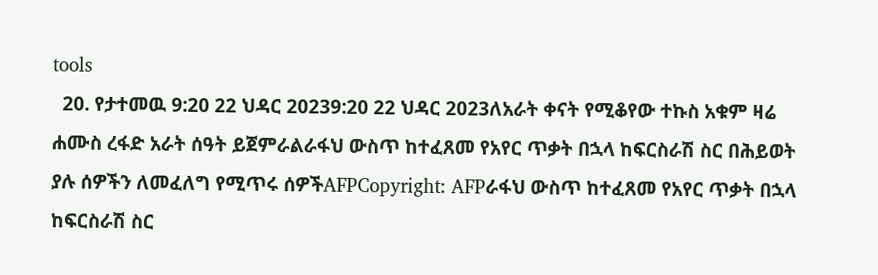tools
  20. የታተመዉ 9:20 22 ህዳር 20239:20 22 ህዳር 2023ለአራት ቀናት የሚቆየው ተኩስ አቁም ዛሬ ሐሙስ ረፋድ አራት ሰዓት ይጀምራልራፋህ ውስጥ ከተፈጸመ የአየር ጥቃት በኋላ ከፍርስራሽ ስር በሕይወት ያሉ ሰዎችን ለመፈለግ የሚጥሩ ሰዎችAFPCopyright: AFPራፋህ ውስጥ ከተፈጸመ የአየር ጥቃት በኋላ ከፍርስራሽ ስር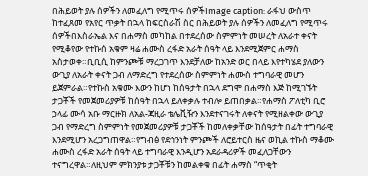በሕይወት ያሉ ሰዎችን ለመፈለግ የሚጥሩ ሰዎችImage caption: ራፋህ ውስጥ ከተፈጸመ የአየር ጥቃት በኋላ ከፍርስራሽ ስር በሕይወት ያሉ ሰዎችን ለመፈለግ የሚጥሩ ሰዎችበእስራኤል እና በሐማስ መካከል በተደረሰው ስምምነት መሠረት ለአራተ ቀናት የሚቆየው የተኩሰ አቁም ዛሬ ሐሙስ ረፋድ አራት ሰዓት ላይ እንደሚጀምር ሐማስ አስታወቀ።ቢቢሲ ከምንጮቹ ማረጋገጥ እንደቻለው ከአንድ ወር በላይ እየተካሄደ ያለውን ውጊያ ለአራት ቀናት ጋብ ለማድረግ የተደረሰው ስምምነት ሐሙስ ተግባራዊ መሆን ይጀምራል።የተኩስ አቁሙ እውን ከሆነ ከሰዓታት በኋላ ደግሞ በሐማስ እጅ ከሚገኙት ታጋቾች የመጀመሪያዎቹ ከሰዓት በኋላ ይለቀቃሉ ተብሎ ይጠበቃል።የሐማስ ፖለቲካ ቢሮ ኃላፊ ሙሳ አቡ ማርዙክ ለአል-ጃዚራ ቴሌቪዥን እንደተናገሩት ለቀናት የሚዘልቀው ውጊያ ጋብ የማድረግ ስምምነት የመጀመሪያዎቹ ታጋቾች ከመለቀቃቸው ከሰዓታት በፊት ተግባራዊ እንደሚሆን አረጋግጠዋል።የግብፅ የደኅንነት ምንጮች ለሮይተርስ ዜና ወኪል ተኩስ ማቆሙ ሐሙስ ረፋድ አራት ሰዓት ላይ ተግባራዊ እንዲሆን አደራዳሪዎች መፈለጋቸውን ተናግረዋል።ለዚህም ምክንያቱ ታጋቾቹን ከመልቀቁ በፊት ሐማስ “ጥቂት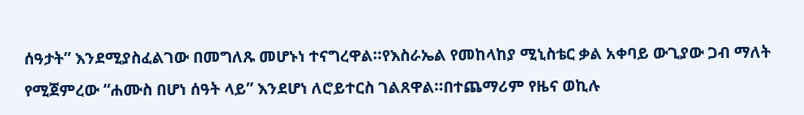ሰዓታት” እንደሚያስፈልገው በመግለጹ መሆኑነ ተናግረዋል።የእስራኤል የመከላከያ ሚኒስቴር ቃል አቀባይ ውጊያው ጋብ ማለት የሚጀምረው “ሐሙስ በሆነ ሰዓት ላይ” እንደሆነ ለሮይተርስ ገልጸዋል።በተጨማሪም የዜና ወኪሉ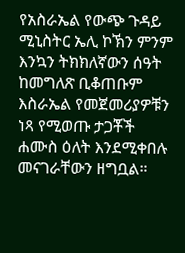የአስራኤል የውጭ ጉዳይ ሚኒስትር ኤሊ ኮኽን ምንም እንኳን ትክክለኛውን ሰዓት ከመግለጽ ቢቆጠቡም እስራኤል የመጀመሪያዎቹን ነጻ የሚወጡ ታጋቾች ሐሙስ ዕለት እንደሚቀበሉ መናገራቸውን ዘግቧል።